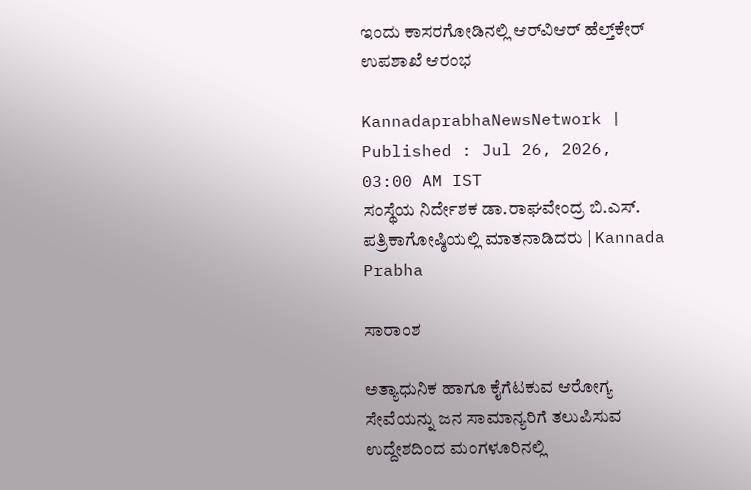ಇಂದು ಕಾಸರಗೋಡಿನಲ್ಲಿ ಆರ್‌ವಿಆರ್‌ ಹೆಲ್ತ್‌ಕೇರ್‌ ಉಪಶಾಖೆ ಆರಂಭ

KannadaprabhaNewsNetwork |
Published : Jul 26, 2026, 03:00 AM IST
ಸಂಸ್ಥೆಯ ನಿರ್ದೇಶಕ ಡಾ.ರಾಘವೇಂದ್ರ ಬಿ.ಎಸ್. ಪತ್ರಿಕಾಗೋಷ್ಠಿಯಲ್ಲಿ ಮಾತನಾಡಿದರು | Kannada Prabha

ಸಾರಾಂಶ

ಅತ್ಯಾಧುನಿಕ ಹಾಗೂ ಕೈಗೆಟಕುವ ಆರೋಗ್ಯ ಸೇವೆಯನ್ನು ಜನ ಸಾಮಾನ್ಯರಿಗೆ ತಲುಪಿಸುವ ಉದ್ದೇಶದಿಂದ ಮಂಗಳೂರಿನಲ್ಲಿ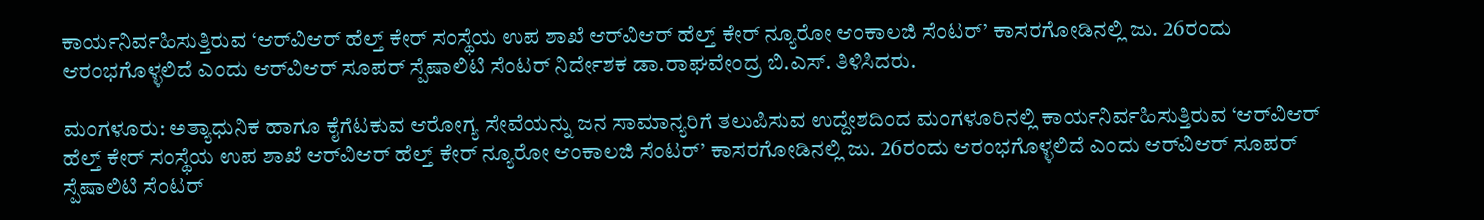ಕಾರ್ಯನಿರ್ವಹಿಸುತ್ತಿರುವ ‘ಆರ್‌ವಿಆರ್‌ ಹೆಲ್ತ್ ಕೇರ್ ಸಂಸ್ಥೆಯ ಉಪ ಶಾಖೆ ಆರ್‌ವಿಆರ್ ಹೆಲ್ತ್ ಕೇರ್ ನ್ಯೂರೋ ಆಂಕಾಲಜಿ ಸೆಂಟರ್’ ಕಾಸರಗೋಡಿನಲ್ಲಿ ಜು. 26ರಂದು ಆರಂಭಗೊಳ್ಳಲಿದೆ ಎಂದು ಆರ್‌ವಿಆರ್ ಸೂಪರ್ ಸ್ಪೆಷಾಲಿಟಿ ಸೆಂಟರ್‌ ನಿರ್ದೇಶಕ ಡಾ.ರಾಘವೇಂದ್ರ ಬಿ.ಎಸ್. ತಿಳಿಸಿದರು.

ಮಂಗಳೂರು: ಅತ್ಯಾಧುನಿಕ ಹಾಗೂ ಕೈಗೆಟಕುವ ಆರೋಗ್ಯ ಸೇವೆಯನ್ನು ಜನ ಸಾಮಾನ್ಯರಿಗೆ ತಲುಪಿಸುವ ಉದ್ದೇಶದಿಂದ ಮಂಗಳೂರಿನಲ್ಲಿ ಕಾರ್ಯನಿರ್ವಹಿಸುತ್ತಿರುವ ‘ಆರ್‌ವಿಆರ್‌ ಹೆಲ್ತ್ ಕೇರ್ ಸಂಸ್ಥೆಯ ಉಪ ಶಾಖೆ ಆರ್‌ವಿಆರ್ ಹೆಲ್ತ್ ಕೇರ್ ನ್ಯೂರೋ ಆಂಕಾಲಜಿ ಸೆಂಟರ್’ ಕಾಸರಗೋಡಿನಲ್ಲಿ ಜು. 26ರಂದು ಆರಂಭಗೊಳ್ಳಲಿದೆ ಎಂದು ಆರ್‌ವಿಆರ್ ಸೂಪರ್ ಸ್ಪೆಷಾಲಿಟಿ ಸೆಂಟರ್‌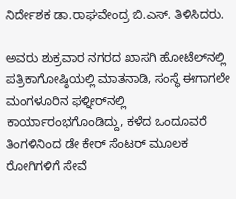ನಿರ್ದೇಶಕ ಡಾ.ರಾಘವೇಂದ್ರ ಬಿ.ಎಸ್. ತಿಳಿಸಿದರು.

ಅವರು ಶುಕ್ರವಾರ ನಗರದ ಖಾಸಗಿ ಹೋಟೆಲ್‌ನಲ್ಲಿ ಪತ್ರಿಕಾಗೋಷ್ಠಿಯಲ್ಲಿ ಮಾತನಾಡಿ, ಸಂಸ್ಥೆ ಈಗಾಗಲೇ ಮಂಗಳೂರಿನ ಫಳ್ನೀರ್‌ನಲ್ಲಿ ಕಾರ್ಯಾರಂಭಗೊಂಡಿದ್ದು, ಕಳೆದ ಒಂದೂವರೆ ತಿಂಗಳಿನಿಂದ ಡೇ ಕೇರ್ ಸೆಂಟರ್ ಮೂಲಕ ರೋಗಿಗಳಿಗೆ ಸೇವೆ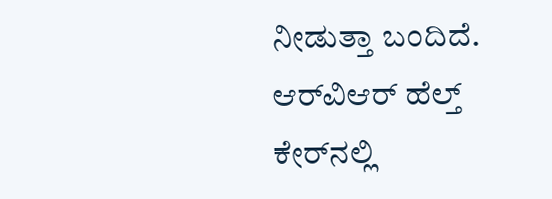ನೀಡುತ್ತಾ ಬಂದಿದೆ. ಆರ್‌ವಿಆರ್ ಹೆಲ್ತ್ ಕೇರ್‌ನಲ್ಲಿ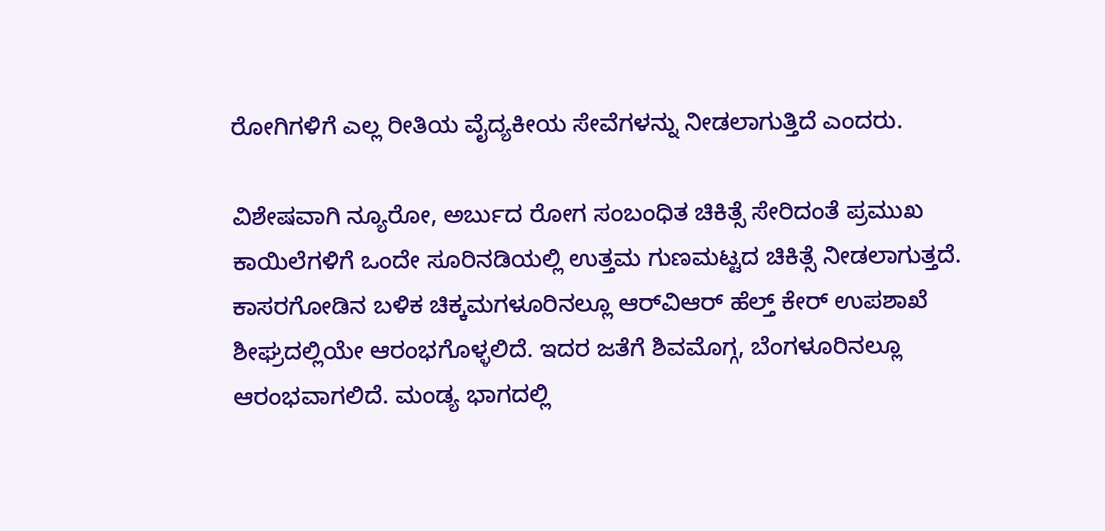ರೋಗಿಗಳಿಗೆ ಎಲ್ಲ ರೀತಿಯ ವೈದ್ಯಕೀಯ ಸೇವೆಗಳನ್ನು ನೀಡಲಾಗುತ್ತಿದೆ ಎಂದರು.

ವಿಶೇಷವಾಗಿ ನ್ಯೂರೋ, ಅರ್ಬುದ ರೋಗ ಸಂಬಂಧಿತ ಚಿಕಿತ್ಸೆ ಸೇರಿದಂತೆ ಪ್ರಮುಖ ಕಾಯಿಲೆಗಳಿಗೆ ಒಂದೇ ಸೂರಿನಡಿಯಲ್ಲಿ ಉತ್ತಮ ಗುಣಮಟ್ಟದ ಚಿಕಿತ್ಸೆ ನೀಡಲಾಗುತ್ತದೆ. ಕಾಸರಗೋಡಿನ ಬಳಿಕ ಚಿಕ್ಕಮಗಳೂರಿನಲ್ಲೂ ಆರ್‌ವಿಆರ್ ಹೆಲ್ತ್ ಕೇರ್ ಉಪಶಾಖೆ ಶೀಘ್ರದಲ್ಲಿಯೇ ಆರಂಭಗೊಳ್ಳಲಿದೆ. ಇದರ ಜತೆಗೆ ಶಿವಮೊಗ್ಗ, ಬೆಂಗಳೂರಿನಲ್ಲೂ ಆರಂಭವಾಗಲಿದೆ. ಮಂಡ್ಯ ಭಾಗದಲ್ಲಿ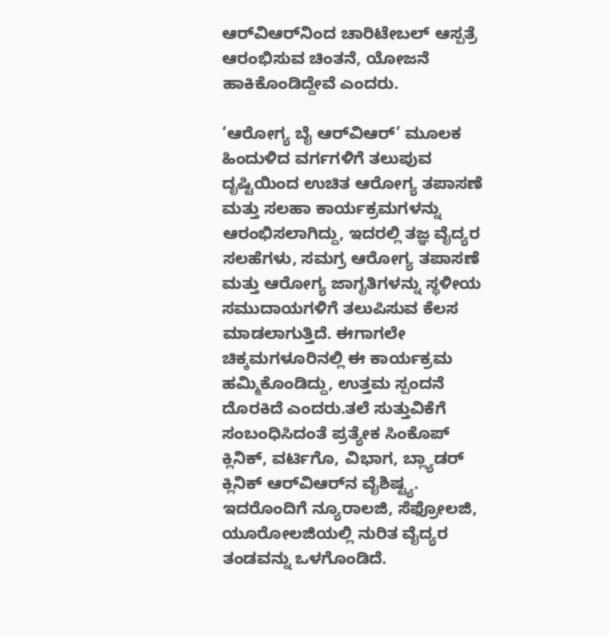ಆರ್‌ವಿಆರ್‌ನಿಂದ ಚಾರಿಟೇಬಲ್‌ ಆಸ್ಪತ್ರೆ ಆರಂಭಿಸುವ ಚಿಂತನೆ, ಯೋಜನೆ ಹಾಕಿಕೊಂಡಿದ್ದೇವೆ ಎಂದರು.

‘ಆರೋಗ್ಯ ಬೈ ಆರ್‌ವಿಆರ್’ ಮೂಲಕ ಹಿಂದುಳಿದ ವರ್ಗಗಳಿಗೆ ತಲುಪುವ ದೃಷ್ಟಿಯಿಂದ ಉಚಿತ ಆರೋಗ್ಯ ತಪಾಸಣೆ ಮತ್ತು ಸಲಹಾ ಕಾರ್ಯಕ್ರಮಗಳನ್ನು ಆರಂಭಿಸಲಾಗಿದ್ದು, ಇದರಲ್ಲಿ ತಜ್ಞ ವೈದ್ಯರ ಸಲಹೆಗಳು, ಸಮಗ್ರ ಆರೋಗ್ಯ ತಪಾಸಣೆ ಮತ್ತು ಆರೋಗ್ಯ ಜಾಗೃತಿಗಳನ್ನು ಸ್ಥಳೀಯ ಸಮುದಾಯಗಳಿಗೆ ತಲುಪಿಸುವ ಕೆಲಸ ಮಾಡಲಾಗುತ್ತಿದೆ. ಈಗಾಗಲೇ ಚಿಕ್ಕಮಗಳೂರಿನಲ್ಲಿ ಈ ಕಾರ್ಯಕ್ರಮ ಹಮ್ಮಿಕೊಂಡಿದ್ದು, ಉತ್ತಮ ಸ್ಪಂದನೆ ದೊರಕಿದೆ ಎಂದರು.ತಲೆ ಸುತ್ತುವಿಕೆಗೆ ಸಂಬಂಧಿಸಿದಂತೆ ಪ್ರತ್ಯೇಕ ಸಿಂಕೊಪ್ ಕ್ಲಿನಿಕ್, ವರ್ಟಿಗೊ, ವಿಭಾಗ, ಬ್ಲ್ಯಾಡರ್ ಕ್ಲಿನಿಕ್ ಆರ್‌ವಿಆರ್‌ನ ವೈಶಿಷ್ಟ್ಯ. ಇದರೊಂದಿಗೆ ನ್ಯೂರಾಲಜಿ, ಸೆಫ್ರೋಲಜಿ, ಯೂರೋಲಜಿಯಲ್ಲಿ ನುರಿತ ವೈದ್ಯರ ತಂಡವನ್ನು ಒಳಗೊಂಡಿದೆ.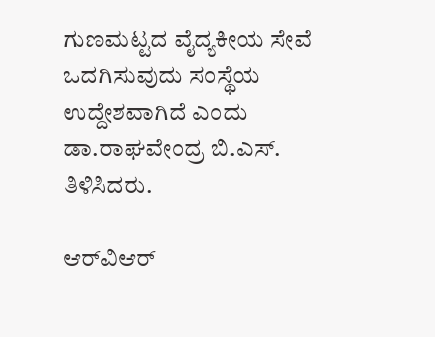ಗುಣಮಟ್ಟದ ವೈದ್ಯಕೀಯ ಸೇವೆ ಒದಗಿಸುವುದು ಸಂಸ್ಥೆಯ ಉದ್ದೇಶವಾಗಿದೆ ಎಂದು ಡಾ.ರಾಘವೇಂದ್ರ ಬಿ.ಎಸ್. ತಿಳಿಸಿದರು.

ಆರ್‌ವಿಆರ್‌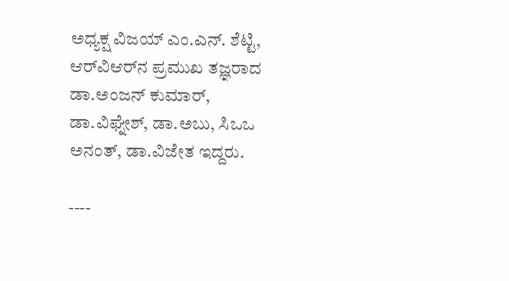ಅಧ್ಯಕ್ಷ ವಿಜಯ್ ಎಂ.ಎನ್. ಶೆಟ್ಟಿ, ಆರ್‌ವಿಆರ್‌ನ ಪ್ರಮುಖ ತಜ್ಞರಾದ ಡಾ.ಅಂಜನ್ ಕುಮಾರ್, ಡಾ.ವಿಘ್ನೇಶ್, ಡಾ.ಅಬು, ಸಿಒಒ ಅನಂತ್, ಡಾ.ವಿಜೇತ ಇದ್ದರು.

----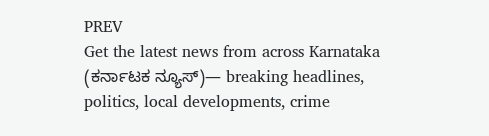PREV
Get the latest news from across Karnataka (ಕರ್ನಾಟಕ ನ್ಯೂಸ್)— breaking headlines, politics, local developments, crime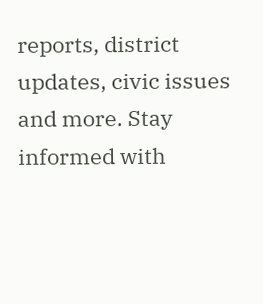reports, district updates, civic issues and more. Stay informed with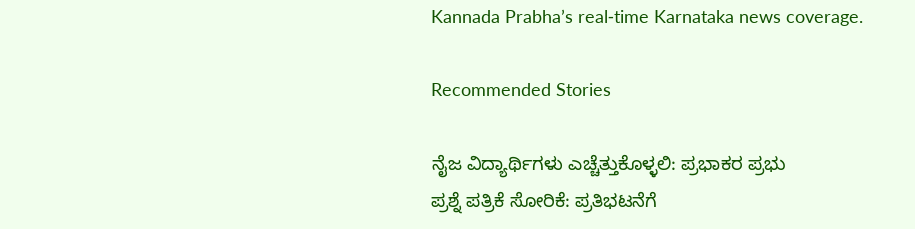Kannada Prabha’s real‑time Karnataka news coverage.

Recommended Stories

ನೈಜ ವಿದ್ಯಾರ್ಥಿಗಳು ಎಚ್ಚೆತ್ತುಕೊಳ್ಳಲಿ: ಪ್ರಭಾಕರ ಪ್ರಭು
ಪ್ರಶ್ನೆ ಪತ್ರಿಕೆ ಸೋರಿಕೆ: ಪ್ರತಿಭಟನೆಗೆ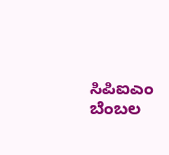ಸಿಪಿಐಎಂ ಬೆಂಬಲ